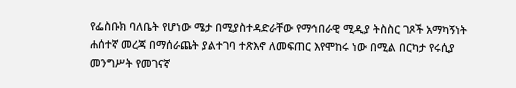የፌስቡክ ባለቤት የሆነው ሜታ በሚያስተዳድራቸው የማኅበራዊ ሚዲያ ትስስር ገጾች አማካኝነት ሐሰተኛ መረጃ በማሰራጨት ያልተገባ ተጽእኖ ለመፍጠር እየሞከሩ ነው በሚል በርካታ የሩሲያ መንግሥት የመገናኛ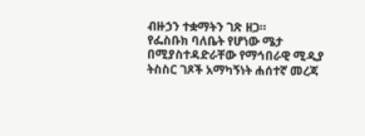ብዙኃን ተቋማትን ገጽ ዘጋ።
የፌስቡክ ባለቤት የሆነው ሜታ በሚያስተዳድራቸው የማኅበራዊ ሚዲያ ትስስር ገጾች አማካኝነት ሐሰተኛ መረጃ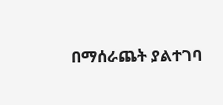በማሰራጨት ያልተገባ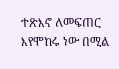ተጽእኖ ለመፍጠር እየሞከሩ ነው በሚል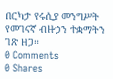በርካታ የሩሲያ መንግሥት የመገናኛ ብዙኃን ተቋማትን ገጽ ዘጋ።
0 Comments
0 Shares